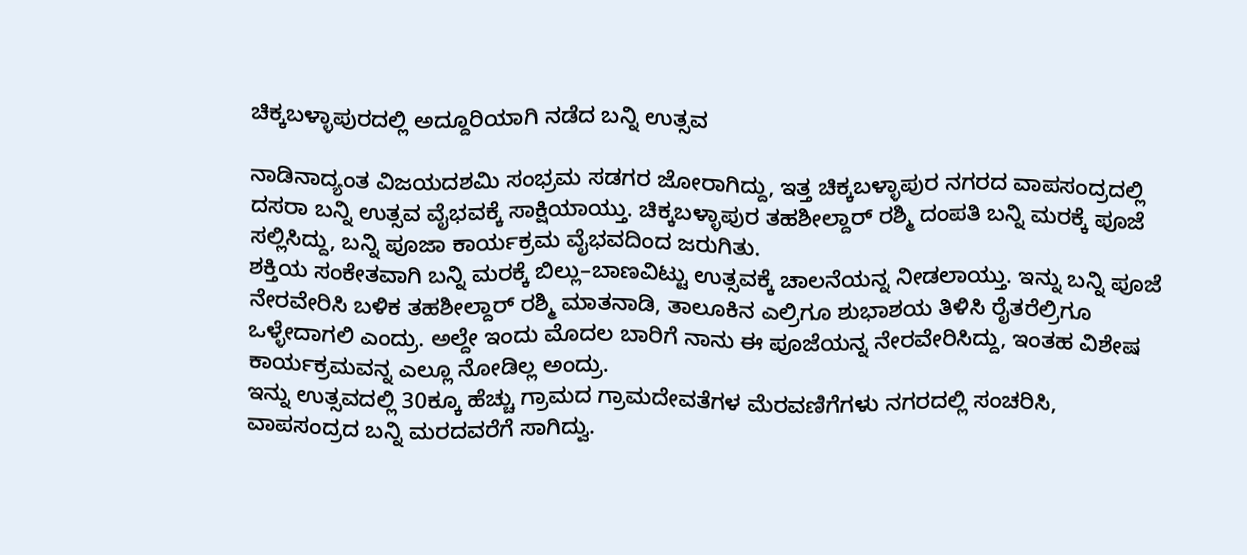ಚಿಕ್ಕಬಳ್ಳಾಪುರದಲ್ಲಿ ಅದ್ದೂರಿಯಾಗಿ ನಡೆದ ಬನ್ನಿ ಉತ್ಸವ

ನಾಡಿನಾದ್ಯಂತ ವಿಜಯದಶಮಿ ಸಂಭ್ರಮ ಸಡಗರ ಜೋರಾಗಿದ್ದು, ಇತ್ತ ಚಿಕ್ಕಬಳ್ಳಾಪುರ ನಗರದ ವಾಪಸಂದ್ರದಲ್ಲಿ ದಸರಾ ಬನ್ನಿ ಉತ್ಸವ ವೈಭವಕ್ಕೆ ಸಾಕ್ಷಿಯಾಯ್ತು. ಚಿಕ್ಕಬಳ್ಳಾಪುರ ತಹಶೀಲ್ದಾರ್ ರಶ್ಮಿ ದಂಪತಿ ಬನ್ನಿ ಮರಕ್ಕೆ ಪೂಜೆ ಸಲ್ಲಿಸಿದ್ದು, ಬನ್ನಿ ಪೂಜಾ ಕಾರ್ಯಕ್ರಮ ವೈಭವದಿಂದ ಜರುಗಿತು.
ಶಕ್ತಿಯ ಸಂಕೇತವಾಗಿ ಬನ್ನಿ ಮರಕ್ಕೆ ಬಿಲ್ಲು–ಬಾಣವಿಟ್ಟು ಉತ್ಸವಕ್ಕೆ ಚಾಲನೆಯನ್ನ ನೀಡಲಾಯ್ತು. ಇನ್ನು ಬನ್ನಿ ಪೂಜೆ ನೇರವೇರಿಸಿ ಬಳಿಕ ತಹಶೀಲ್ದಾರ್ ರಶ್ಮಿ ಮಾತನಾಡಿ, ತಾಲೂಕಿನ ಎಲ್ರಿಗೂ ಶುಭಾಶಯ ತಿಳಿಸಿ ರೈತರೆಲ್ರಿಗೂ ಒಳ್ಳೇದಾಗಲಿ ಎಂದ್ರು. ಅಲ್ದೇ ಇಂದು ಮೊದಲ ಬಾರಿಗೆ ನಾನು ಈ ಪೂಜೆಯನ್ನ ನೇರವೇರಿಸಿದ್ದು, ಇಂತಹ ವಿಶೇಷ ಕಾರ್ಯಕ್ರಮವನ್ನ ಎಲ್ಲೂ ನೋಡಿಲ್ಲ ಅಂದ್ರು.
ಇನ್ನು ಉತ್ಸವದಲ್ಲಿ 30ಕ್ಕೂ ಹೆಚ್ಚು ಗ್ರಾಮದ ಗ್ರಾಮದೇವತೆಗಳ ಮೆರವಣಿಗೆಗಳು ನಗರದಲ್ಲಿ ಸಂಚರಿಸಿ, ವಾಪಸಂದ್ರದ ಬನ್ನಿ ಮರದವರೆಗೆ ಸಾಗಿದ್ವು.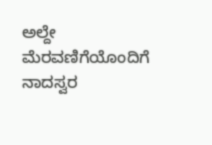ಅಲ್ದೇ ಮೆರವಣಿಗೆಯೊಂದಿಗೆ ನಾದಸ್ವರ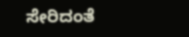ಸೇರಿದಂತೆ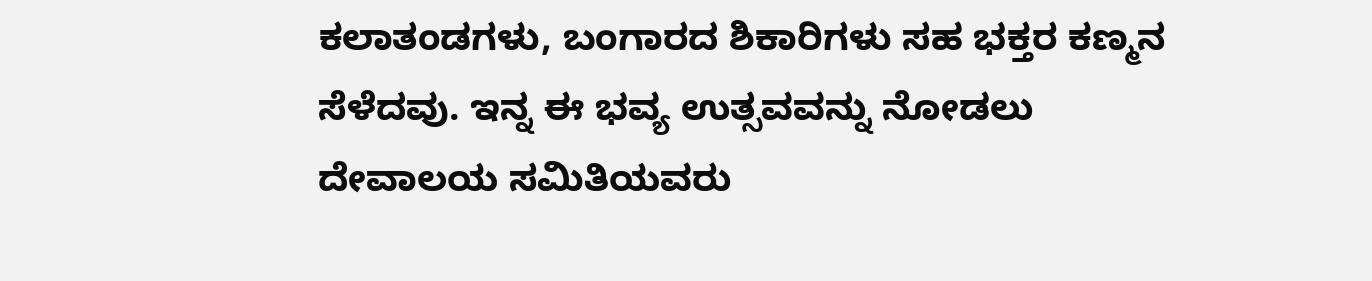ಕಲಾತಂಡಗಳು, ಬಂಗಾರದ ಶಿಕಾರಿಗಳು ಸಹ ಭಕ್ತರ ಕಣ್ಮನ ಸೆಳೆದವು. ಇನ್ನ ಈ ಭವ್ಯ ಉತ್ಸವವನ್ನು ನೋಡಲು ದೇವಾಲಯ ಸಮಿತಿಯವರು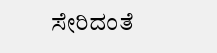ಸೇರಿದಂತೆ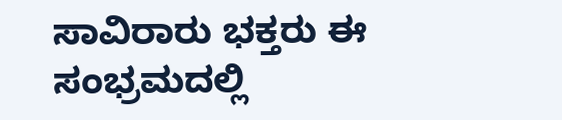ಸಾವಿರಾರು ಭಕ್ತರು ಈ ಸಂಭ್ರಮದಲ್ಲಿ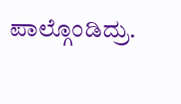ಪಾಲ್ಗೊಂಡಿದ್ರು.